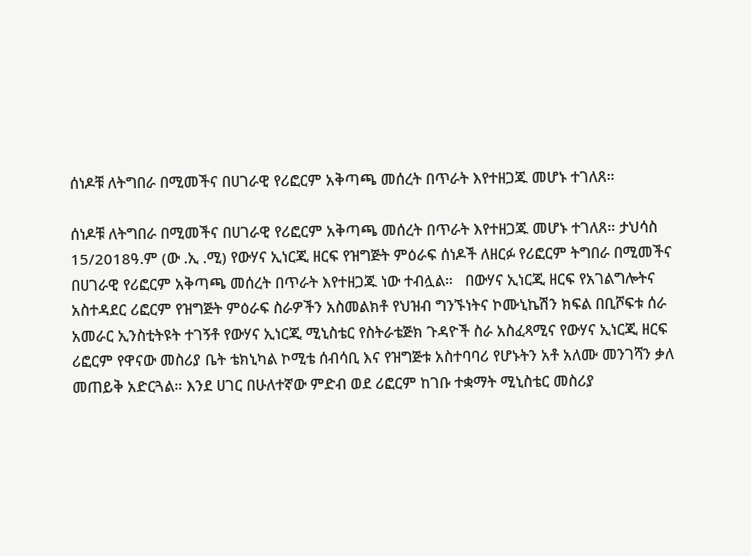ሰነዶቹ ለትግበራ በሚመችና በሀገራዊ የሪፎርም አቅጣጫ መሰረት በጥራት እየተዘጋጁ መሆኑ ተገለጸ።

ሰነዶቹ ለትግበራ በሚመችና በሀገራዊ የሪፎርም አቅጣጫ መሰረት በጥራት እየተዘጋጁ መሆኑ ተገለጸ። ታህሳስ 15/2018ዓ.ም (ው .ኢ .ሚ) የውሃና ኢነርጂ ዘርፍ የዝግጅት ምዕራፍ ሰነዶች ለዘርፉ የሪፎርም ትግበራ በሚመችና በሀገራዊ የሪፎርም አቅጣጫ መሰረት በጥራት እየተዘጋጁ ነው ተብሏል።   በውሃና ኢነርጂ ዘርፍ የአገልግሎትና አስተዳደር ሪፎርም የዝግጅት ምዕራፍ ስራዎችን አስመልክቶ የህዝብ ግንኙነትና ኮሙኒኬሽን ክፍል በቢሾፍቱ ሰራ አመራር ኢንስቲትዩት ተገኝቶ የውሃና ኢነርጂ ሚኒስቴር የስትራቴጅክ ጉዳዮች ስራ አስፈጻሚና የውሃና ኢነርጂ ዘርፍ ሪፎርም የዋናው መስሪያ ቤት ቴክኒካል ኮሚቴ ሰብሳቢ እና የዝግጅቱ አስተባባሪ የሆኑትን አቶ አለሙ መንገሻን ቃለ መጠይቅ አድርጓል። እንደ ሀገር በሁለተኛው ምድብ ወደ ሪፎርም ከገቡ ተቋማት ሚኒስቴር መስሪያ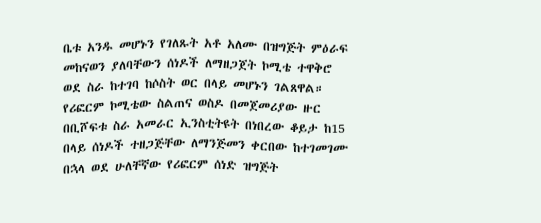ቤቱ አንዱ መሆኑን የገለጹት አቶ አለሙ በዝግጅት ምዕራፍ መከናወን ያለባቸውን ሰነዶች ለማዘጋጀት ኮሚቴ ተዋቅሮ ወደ ስራ ከተገባ ከሶስት ወር በላይ መሆኑን ገልጸዋል።   የሪፎርም ኮሚቴው ስልጠና ወስዶ በመጀመሪያው ዙር በቢሾፍቱ ስራ አመራር ኢንስቲትዩት በነበረው ቆይታ ከ15 በላይ ሰነዶች ተዘጋጅቸው ለማንጅመን ቀርበው ከተገመገሙ በኋላ ወደ ሁለቸኛው የሪፎርም ሰነድ ዝግጅት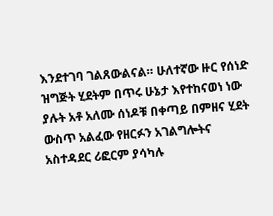እንደተገባ ገልጸውልናል። ሁለተኛው ዙር የሰነድ ዝግጅት ሂደትም በጥሩ ሁኔታ እየተከናወነ ነው ያሉት አቶ አለሙ ሰነዶቹ በቀጣይ በምዘና ሂደት ውስጥ አልፈው የዘርፉን አገልግሎትና አስተዳደር ሪፎርም ያሳካሉ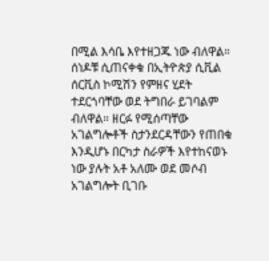በሚል እሳቤ እየተዘጋጁ ነው ብለዋል።   ሰነዶቹ ሲጠናቀቁ በኢትዮጵያ ሲቪል ሰርቪስ ኮሚሽን የምዘና ሂደት ተደርጎባቸው ወደ ትግበራ ይገባልም ብለዋል። ዘርፉ የሚሰጣቸው አገልግሎቶች ስታንደርዳቸውን የጠበቁ እንዲሆኑ በርካታ ስራዎች እየተከናወኑ ነው ያሉት አቶ አለሙ ወደ መሶብ አገልግሎት ቢገቡ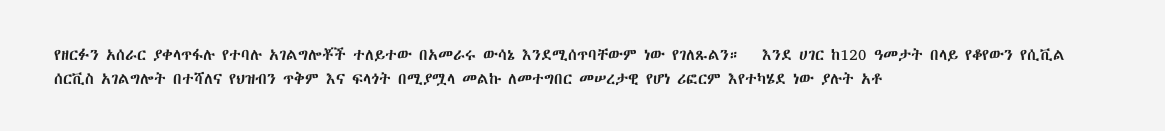የዘርፉን አሰራር ያቀላጥፋሉ የተባሉ አገልግሎቾች ተለይተው በአመራሩ ውሳኔ እንደሚሰጥባቸውም ነው የገለጹልን።   እንደ ሀገር ከ120 ዓመታት በላይ የቆየውን የሲቪል ሰርቪስ አገልግሎት በተሻለና የህዝብን ጥቅም እና ፍላጎት በሚያሟላ መልኩ ለመተግበር መሠረታዊ የሆነ ሪፎርም እየተካሄደ ነው ያሉት አቶ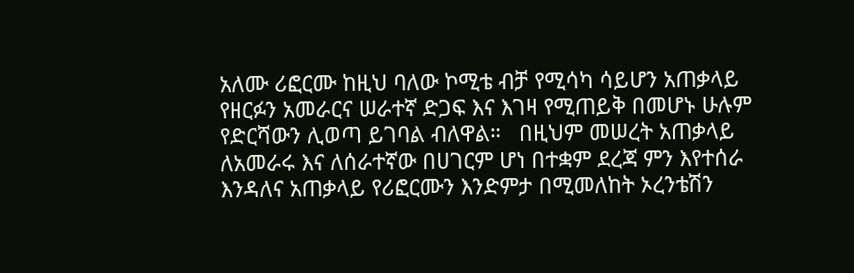አለሙ ሪፎርሙ ከዚህ ባለው ኮሚቴ ብቻ የሚሳካ ሳይሆን አጠቃላይ የዘርፉን አመራርና ሠራተኛ ድጋፍ እና እገዛ የሚጠይቅ በመሆኑ ሁሉም የድርሻውን ሊወጣ ይገባል ብለዋል።   በዚህም መሠረት አጠቃላይ ለአመራሩ እና ለሰራተኛው በሀገርም ሆነ በተቋም ደረጃ ምን እየተሰራ እንዳለና አጠቃላይ የሪፎርሙን እንድምታ በሚመለከት ኦረንቴሽን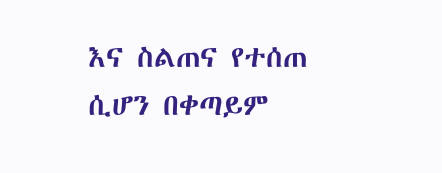እና ስልጠና የተሰጠ ሲሆን በቀጣይም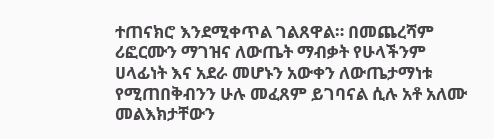ተጠናክሮ እንደሚቀጥል ገልጸዋል። በመጨረሻም ሪፎርሙን ማገዝና ለውጤት ማብቃት የሁላችንም ሀላፊነት እና አደራ መሆኑን አውቀን ለውጤታማነቱ የሚጠበቅብንን ሁሉ መፈጸም ይገባናል ሲሉ አቶ አለሙ መልእክታቸውን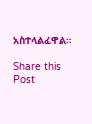አስተላልፈዋል።

Share this Post